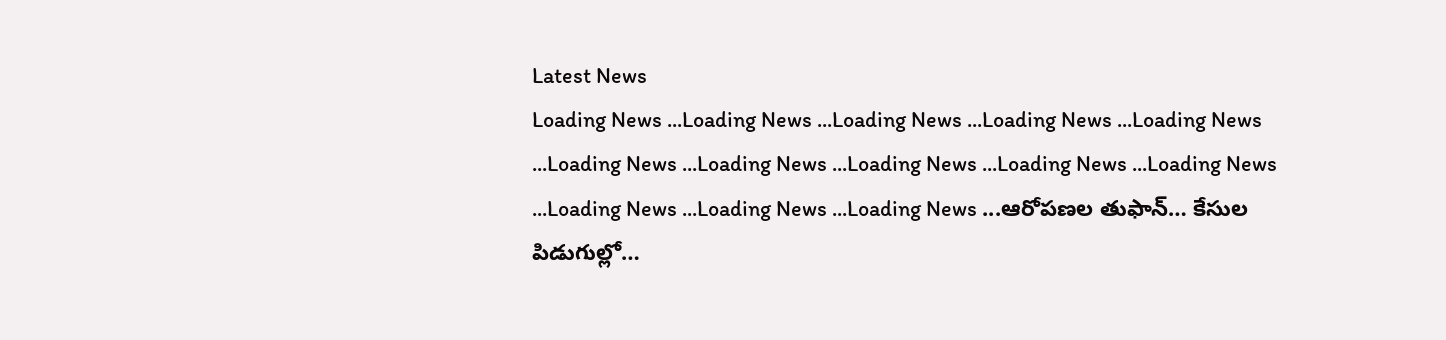Latest News
Loading News ...Loading News ...Loading News ...Loading News ...Loading News ...Loading News ...Loading News ...Loading News ...Loading News ...Loading News ...Loading News ...Loading News ...Loading News ...ఆరోపణల తుఫాన్… కేసుల పిడుగుల్లో…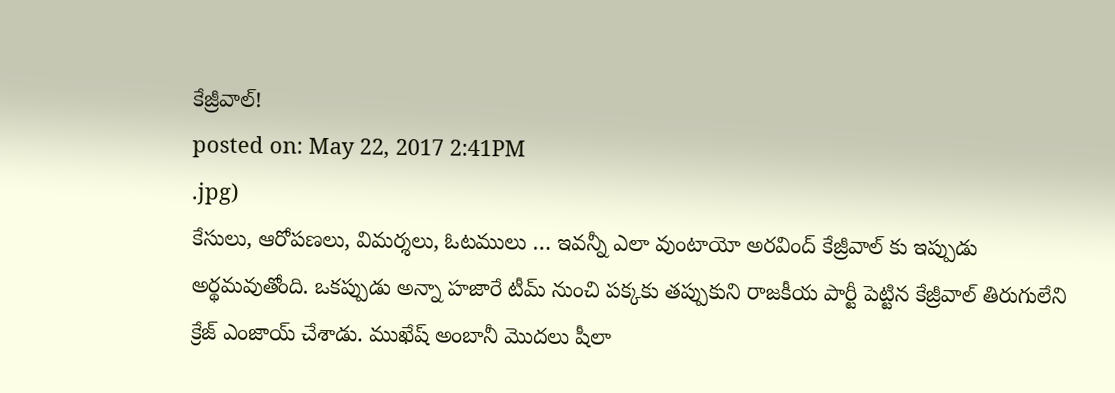కేజ్రీవాల్!
posted on: May 22, 2017 2:41PM
.jpg)
కేసులు, ఆరోపణలు, విమర్శలు, ఓటములు … ఇవన్నీ ఎలా వుంటాయో అరవింద్ కేజ్రీవాల్ కు ఇప్పుడు అర్థమవుతోంది. ఒకప్పుడు అన్నా హజారే టీమ్ నుంచి పక్కకు తప్పుకుని రాజకీయ పార్టీ పెట్టిన కేజ్రీవాల్ తిరుగులేని క్రేజ్ ఎంజాయ్ చేశాడు. ముఖేష్ అంబానీ మొదలు షీలా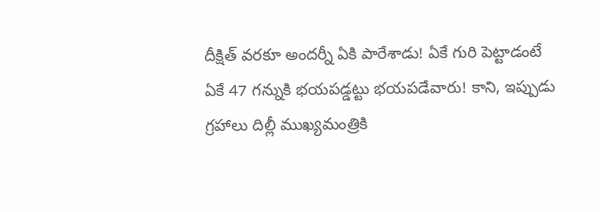దీక్షిత్ వరకూ అందర్నీ ఏకి పారేశాడు! ఏకే గురి పెట్టాడంటే ఏకే 47 గన్నుకి భయపడ్డట్టు భయపడేవారు! కాని, ఇప్పుడు గ్రహాలు దిల్లీ ముఖ్యమంత్రికి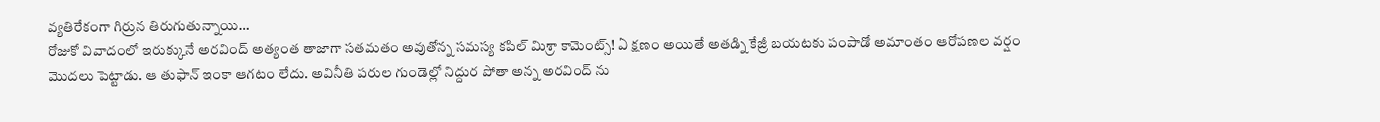వ్యతిరేకంగా గిర్రున తిరుగుతున్నాయి…
రోజుకో వివాదంలో ఇరుక్కునే అరవింద్ అత్యంత తాజాగా సతమతం అవుతోన్న సమస్య కపిల్ మిశ్రా కామెంట్స్! ఏ క్షణం అయితే అతడ్ని కేజ్రీ బయటకు పంపాడో అమాంతం ఆరోపణల వర్షం మొదలు పెట్టాడు. ఆ తుఫాన్ ఇంకా ఆగటం లేదు. అవినీతి పరుల గుండెల్లో నిద్దుర పోతా అన్న అరవింద్ ను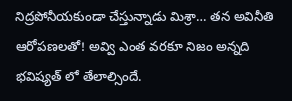నిద్రపోనీయకుండా చేస్తున్నాడు మిశ్రా… తన అవినీతి ఆరోపణలతో! అవ్వి ఎంత వరకూ నిజం అన్నది భవిష్యత్ లో తేలాల్సిందే.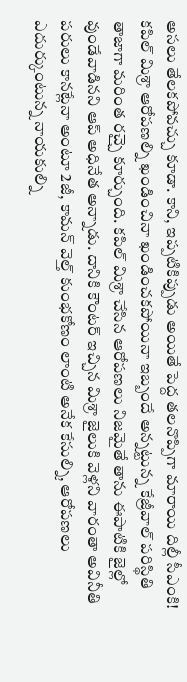అసలు తేలకపోవచ్చు కూడా. కాని, ఇప్పటికిప్పుడు అయితే పెద్ద తలనొప్పిగా మారాయి దిల్లీ సీఎంకి!
కపిల్ మిశ్రా ఆరోపణల్ని ఖండించినా ఖండించకపోయినా ఇబ్బందే అన్నట్టున్న కేజ్రీవాల్ పరిస్థితి తాజాగా మరింత రచ్చై కూర్చుంది. కపిల్ మిశ్రా చేసిన ఆరోపణలు నిజమైతే తాను ఈపాటికి జైల్లో వుండేవాడినని ఆప్ అధినేత అన్నాడు. దానికి కౌంటర్ ఇచ్చిన మిశ్రా జైలుకి వెళ్లని వారంతా అవినీతి పరులు కానట్లేనా అంటూ 2జీ, కామన్ వెల్త్ కుంభకోణం లాంటి అనేక కేసుల్ని, ఆరోపణలు ఎదుర్కుంటున్న నాయకుల్ని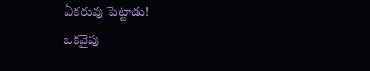ఏకరువు పెట్టాడు!
ఒకవైపు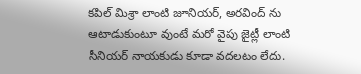కపిల్ మిశ్రా లాంటి జూనియర్, అరవింద్ ను ఆటాడుకుంటూ వుంటే మరో వైపు జైట్లీ లాంటి సీనియర్ నాయకుడు కూడా వదలటం లేదు.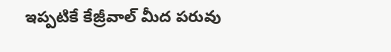ఇప్పటికే కేజ్రీవాల్ మీద పరువు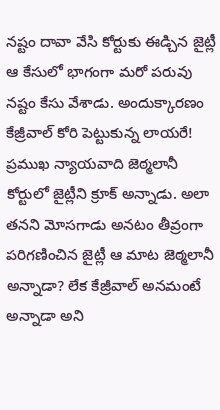నష్టం దావా వేసి కోర్టుకు ఈడ్చిన జైట్లీ ఆ కేసులో భాగంగా మరో పరువు నష్టం కేసు వేశాడు. అందుక్కారణం కేజ్రీవాల్ కోరి పెట్టుకున్న లాయరే! ప్రముఖ న్యాయవాది జెఠ్మలానీ కోర్టులో జైట్లీని క్రూక్ అన్నాడు. అలా తనని మోసగాడు అనటం తీవ్రంగా పరిగణించిన జైట్లీ ఆ మాట జెఠ్మలానీ అన్నాడా? లేక కేజ్రీవాల్ అనమంటే అన్నాడా అని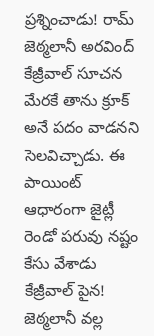ప్రశ్నించాడు! రామ్ జెఠ్మలానీ అరవింద్ కేజ్రీవాల్ సూచన మేరకే తాను క్రూక్ అనే పదం వాడనని సెలవిచ్చాడు. ఈ పాయింట్ ఆధారంగా జైట్లీ రెండో పరువు నష్టం కేసు వేశాడు కేజ్రీవాల్ పైన!
జెఠ్మలానీ వల్ల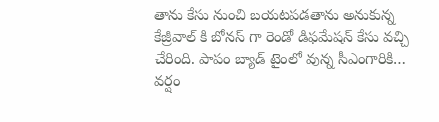తాను కేసు నుంచి బయటపడతాను అనుకున్న కేజ్రీవాల్ కి బోనస్ గా రెండో డిఫమేషన్ కేసు వచ్చి చేరింది. పాపం బ్యాడ్ టైంలో వున్న సీఎంగారికి… వర్షం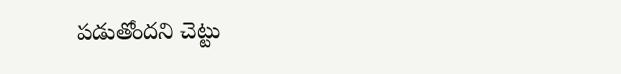పడుతోందని చెట్టు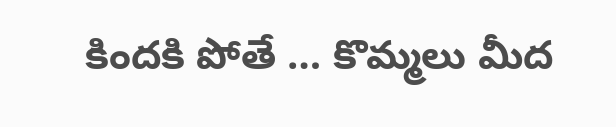కిందకి పోతే … కొమ్మలు మీద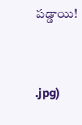పడ్డాయి!


.jpg)